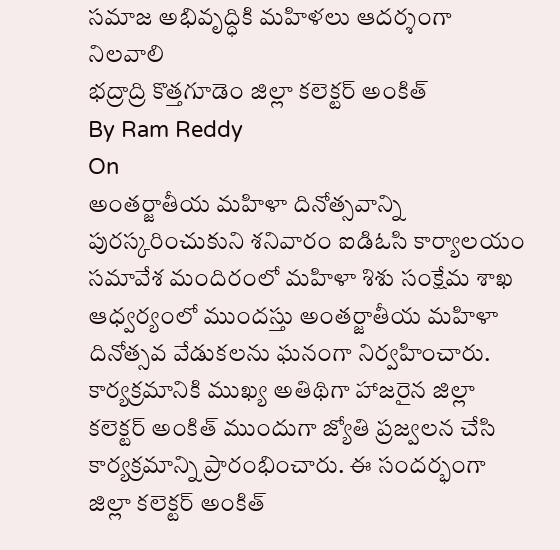సమాజ అభివృద్ధికి మహిళలు ఆదర్శంగా నిలవాలి
భద్రాద్రి కొత్తగూడెం జిల్లా కలెక్టర్ అంకిత్
By Ram Reddy
On
అంతర్జాతీయ మహిళా దినోత్సవాన్ని పురస్కరించుకుని శనివారం ఐడిఓసి కార్యాలయం సమావేశ మందిరంలో మహిళా శిశు సంక్షేమ శాఖ ఆధ్వర్యంలో ముందస్తు అంతర్జాతీయ మహిళా దినోత్సవ వేడుకలను ఘనంగా నిర్వహించారు. కార్యక్రమానికి ముఖ్య అతిథిగా హాజరైన జిల్లా కలెక్టర్ అంకిత్ ముందుగా జ్యోతి ప్రజ్వలన చేసి కార్యక్రమాన్ని ప్రారంభించారు. ఈ సందర్భంగా జిల్లా కలెక్టర్ అంకిత్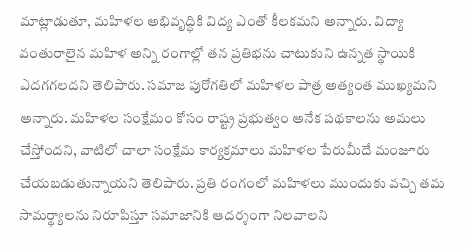మాట్లాడుతూ, మహిళల అభివృద్ధికి విద్య ఎంతో కీలకమని అన్నారు. విద్యా వంతురాలైన మహిళ అన్ని రంగాల్లో తన ప్రతిభను చాటుకుని ఉన్నత స్థాయికి ఎదగగలదని తెలిపారు. సమాజ పురోగతిలో మహిళల పాత్ర అత్యంత ముఖ్యమని అన్నారు. మహిళల సంక్షేమం కోసం రాష్ట్ర ప్రభుత్వం అనేక పథకాలను అమలు చేస్తోందని, వాటిలో చాలా సంక్షేమ కార్యక్రమాలు మహిళల పేరుమీదే మంజూరు చేయబడుతున్నాయని తెలిపారు. ప్రతి రంగంలో మహిళలు ముందుకు వచ్చి తమ సామర్థ్యాలను నిరూపిస్తూ సమాజానికి ఆదర్శంగా నిలవాలని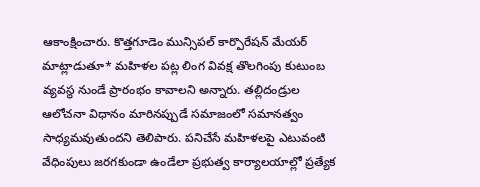ఆకాంక్షించారు. కొత్తగూడెం మున్సిపల్ కార్పొరేషన్ మేయర్ మాట్లాడుతూ* మహిళల పట్ల లింగ వివక్ష తొలగింపు కుటుంబ వ్యవస్థ నుండే ప్రారంభం కావాలని అన్నారు. తల్లిదండ్రుల ఆలోచనా విధానం మారినప్పుడే సమాజంలో సమానత్వం సాధ్యమవుతుందని తెలిపారు. పనిచేసే మహిళలపై ఎటువంటి వేధింపులు జరగకుండా ఉండేలా ప్రభుత్వ కార్యాలయాల్లో ప్రత్యేక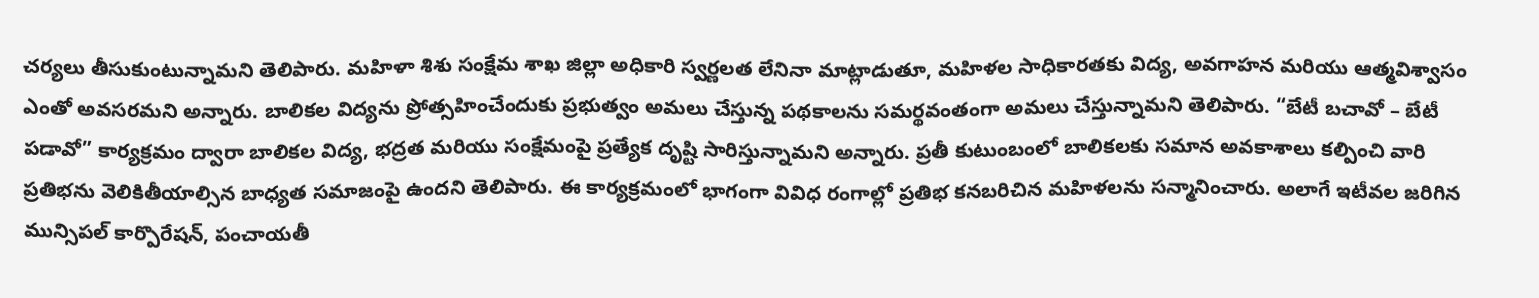చర్యలు తీసుకుంటున్నామని తెలిపారు. మహిళా శిశు సంక్షేమ శాఖ జిల్లా అధికారి స్వర్ణలత లేనినా మాట్లాడుతూ, మహిళల సాధికారతకు విద్య, అవగాహన మరియు ఆత్మవిశ్వాసం ఎంతో అవసరమని అన్నారు. బాలికల విద్యను ప్రోత్సహించేందుకు ప్రభుత్వం అమలు చేస్తున్న పథకాలను సమర్థవంతంగా అమలు చేస్తున్నామని తెలిపారు. “బేటీ బచావో – బేటీ పడావో” కార్యక్రమం ద్వారా బాలికల విద్య, భద్రత మరియు సంక్షేమంపై ప్రత్యేక దృష్టి సారిస్తున్నామని అన్నారు. ప్రతీ కుటుంబంలో బాలికలకు సమాన అవకాశాలు కల్పించి వారి ప్రతిభను వెలికితీయాల్సిన బాధ్యత సమాజంపై ఉందని తెలిపారు. ఈ కార్యక్రమంలో భాగంగా వివిధ రంగాల్లో ప్రతిభ కనబరిచిన మహిళలను సన్మానించారు. అలాగే ఇటీవల జరిగిన మున్సిపల్ కార్పొరేషన్, పంచాయతీ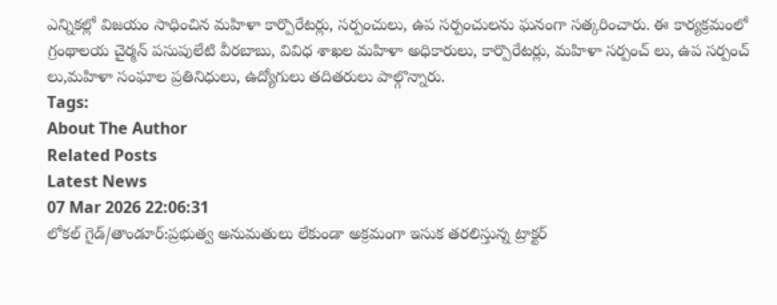ఎన్నికల్లో విజయం సాధించిన మహిళా కార్పొరేటర్లు, సర్పంచులు, ఉప సర్పంచులను ఘనంగా సత్కరించారు. ఈ కార్యక్రమంలో గ్రంథాలయ చైర్మన్ పసుపులేటి వీరబాబు, వివిధ శాఖల మహిళా అధికారులు, కార్పొరేటర్లు, మహిళా సర్పంచ్ లు, ఉప సర్పంచ్ లు,మహిళా సంఘాల ప్రతినిధులు, ఉద్యోగులు తదితరులు పాల్గొన్నారు.
Tags:
About The Author
Related Posts
Latest News
07 Mar 2026 22:06:31
లోకల్ గైడ్/తాండూర్:ప్రభుత్వ అనుమతులు లేకుండా అక్రమంగా ఇసుక తరలిస్తున్న ట్రాక్టర్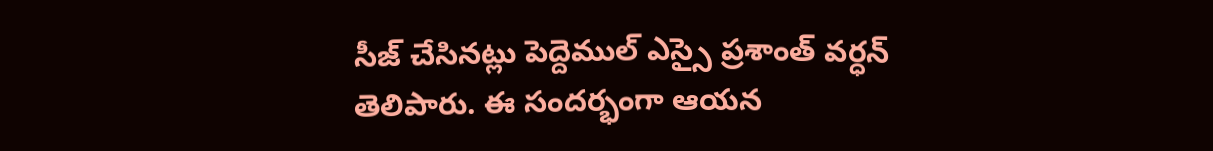సీజ్ చేసినట్లు పెద్దెముల్ ఎస్సై ప్రశాంత్ వర్ధన్ తెలిపారు. ఈ సందర్భంగా ఆయన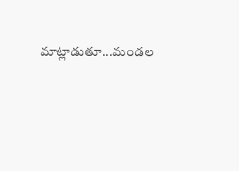మాట్లాడుతూ...మండల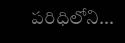పరిధిలోని...